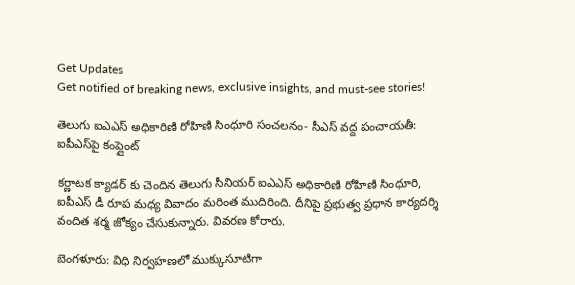Get Updates
Get notified of breaking news, exclusive insights, and must-see stories!

తెలుగు ఐఎఎస్ అధికారిణి రోహిణి సింధూరి సంచలనం- సీఎస్ వద్ద పంచాయతీ: ఐపీఎస్‌పై కంప్లైంట్

కర్ణాటక క్యాడర్ కు చెందిన తెలుగు సీనియర్ ఐఎఎస్ అధికారిణి రోహిణి సింధూరి, ఐపీఎస్ డీ రూప మధ్య వివాదం మరింత ముదిరింది. దీనిపై ప్రభుత్వ ప్రధాన కార్యదర్శి వందిత శర్మ జోక్యం చేసుకున్నారు. వివరణ కోరారు.

బెంగళూరు: విధి నిర్వహణలో ముక్కుసూటిగా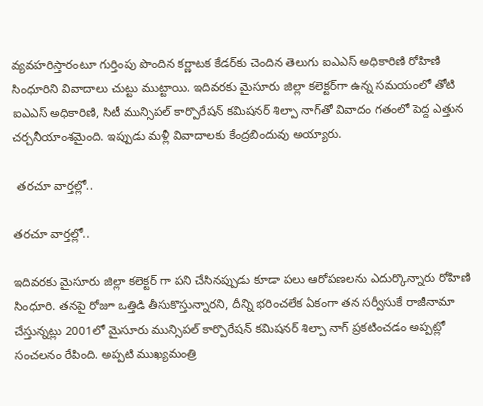వ్యవహరిస్తారంటూ గుర్తింపు పొందిన కర్ణాటక కేడర్‌కు చెందిన తెలుగు ఐఎఎస్ అధికారిణి రోహిణి సింధూరిని వివాదాలు చుట్టు ముట్టాయి. ఇదివరకు మైసూరు జిల్లా కలెక్టర్‌గా ఉన్న సమయంలో తోటి ఐఎఎస్ అధికారిణి, సిటీ మున్సిపల్ కార్పొరేషన్ కమిషనర్‌ శిల్పా నాగ్‌తో వివాదం గతంలో పెద్ద ఎత్తున చర్చనీయాంశమైంది. ఇప్పుడు మళ్లీ వివాదాలకు కేంద్రబిందువు అయ్యారు.

 తరచూ వార్తల్లో..

తరచూ వార్తల్లో..

ఇదివరకు మైసూరు జిల్లా కలెక్టర్ గా పని చేసినప్పుడు కూడా పలు ఆరోపణలను ఎదుర్కొన్నారు రోహిణి సింధూరి. తనపై రోజూ ఒత్తిడి తీసుకొస్తున్నారని, దీన్ని భరించలేక ఏకంగా తన సర్వీసుకే రాజీనామా చేస్తున్నట్లు 2001లో మైసూరు మున్సిపల్ కార్పొరేషన్ కమిషనర్ శిల్పా నాగ్ ప్రకటించడం అప్పట్లో సంచలనం రేపింది. అప్పటి ముఖ్యమంత్రి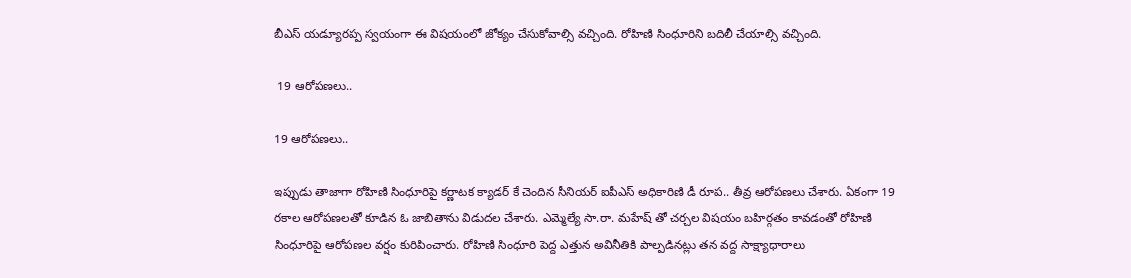బీఎస్ యడ్యూరప్ప స్వయంగా ఈ విషయంలో జోక్యం చేసుకోవాల్సి వచ్చింది. రోహిణి సింధూరిని బదిలీ చేయాల్సి వచ్చింది.

 19 ఆరోపణలు..

19 ఆరోపణలు..

ఇప్పుడు తాజాగా రోహిణి సింధూరిపై కర్ణాటక క్యాడర్ కే చెందిన సీనియర్ ఐపీఎస్ అధికారిణి డీ రూప.. తీవ్ర ఆరోపణలు చేశారు. ఏకంగా 19 రకాల ఆరోపణలతో కూడిన ఓ జాబితాను విడుదల చేశారు. ఎమ్మెల్యే సా.రా. మహేష్‌ తో చర్చల విషయం బహిర్గతం కావడంతో రోహిణి సింధూరిపై ఆరోపణల వర్షం కురిపించారు. రోహిణి సింధూరి పెద్ద ఎత్తున అవినీతికి పాల్పడినట్లు తన వద్ద సాక్ష్యాధారాలు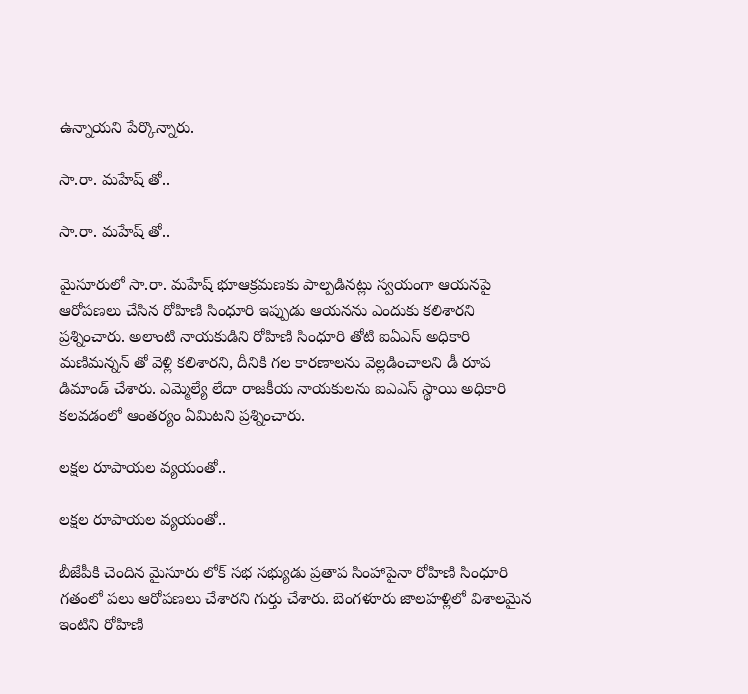ఉన్నాయని పేర్కొన్నారు.

సా.రా. మహేష్ తో..

సా.రా. మహేష్ తో..

మైసూరులో సా.రా. మహేష్ భూఆక్రమణకు పాల్పడినట్లు స్వయంగా ఆయనపై ఆరోపణలు చేసిన రోహిణి సింధూరి ఇప్పుడు ఆయనను ఎందుకు కలిశారని ప్రశ్నించారు. అలాంటి నాయకుడిని రోహిణి సింధూరి తోటి ఐఏఎస్ అధికారి మణిమన్నన్ తో వెళ్లి కలిశారని, దీనికి గల కారణాలను వెల్లడించాలని డీ రూప డిమాండ్ చేశారు. ఎమ్మెల్యే లేదా రాజకీయ నాయకులను ఐఎఎస్ స్థాయి అధికారి కలవడంలో ఆంతర్యం ఏమిటని ప్రశ్నించారు.

లక్షల రూపాయల వ్యయంతో..

లక్షల రూపాయల వ్యయంతో..

బీజేపీకి చెందిన మైసూరు లోక్ సభ సభ్యుడు ప్రతాప సింహాపైనా రోహిణి సింధూరి గతంలో పలు ఆరోపణలు చేశారని గుర్తు చేశారు. బెంగళూరు జాలహళ్లిలో విశాలమైన ఇంటిని రోహిణి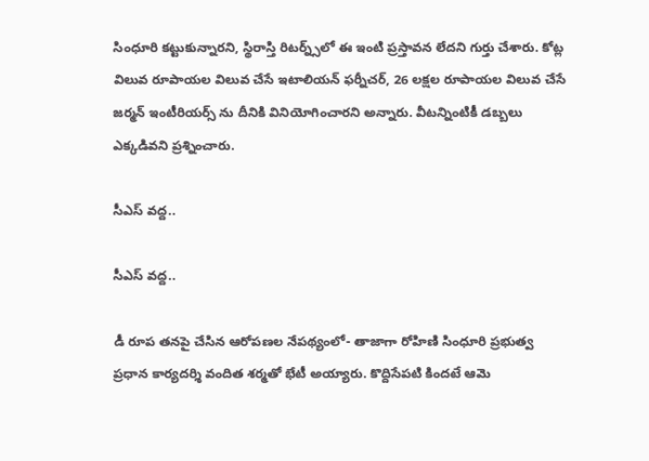సింధూరి కట్టుకున్నారని, స్థిరాస్తి రిటర్న్స్‌లో ఈ ఇంటి ప్రస్తావన లేదని గుర్తు చేశారు. కోట్ల విలువ రూపాయల విలువ చేసే ఇటాలియన్ ఫర్నీచర్, 26 లక్షల రూపాయల విలువ చేసే జర్మన్ ఇంటీరియర్స్ ను దీనికి వినియోగించారని అన్నారు. వీటన్నింటికీ డబ్బలు ఎక్కడివని ప్రశ్నించారు.

సీఎస్ వద్ద..

సీఎస్ వద్ద..

డీ రూప తనపై చేసిన ఆరోపణల నేపథ్యంలో- తాజాగా రోహిణి సింధూరి ప్రభుత్వ ప్రధాన కార్యదర్శి వందిత శర్మతో భేటీ అయ్యారు. కొద్దిసేపటి కిందటే ఆమె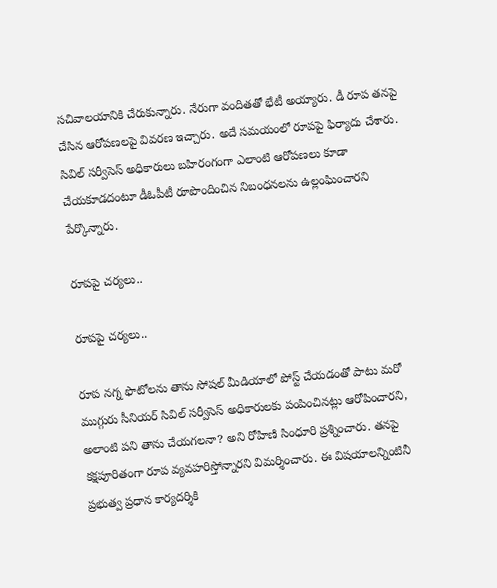సచివాలయానికి చేరుకున్నారు. నేరుగా వందితతో భేటీ అయ్యారు. డీ రూప తనపై చేసిన ఆరోపణలపై వివరణ ఇచ్చారు. అదే సమయంలో రూపపై ఫిర్యాదు చేశారు. సివిల్ సర్వీసెస్ అధికారులు బహిరంగంగా ఎలాంటి ఆరోపణలు కూడా చేయకూడదంటూ డీఓపీటీ రూపొందించిన నిబంధనలను ఉల్లంఘించారని పేర్కొన్నారు.

రూపపై చర్యలు..

రూపపై చర్యలు..

రూప నగ్న ఫొటోలను తాను సోషల్ మీడియాలో పోస్ట్ చేయడంతో పాటు మరో ముగ్గురు సీనియర్ సివిల్ సర్వీసెస్ అధికారులకు పంపించినట్లు ఆరోపించారని, అలాంటి పని తాను చేయగలనా? అని రోహిణి సింధూరి ప్రశ్నించారు. తనపై కక్షపూరితంగా రూప వ్యవహరిస్తోన్నారని విమర్శించారు. ఈ విషయాలన్నింటినీ ప్రభుత్వ ప్రధాన కార్యదర్శికి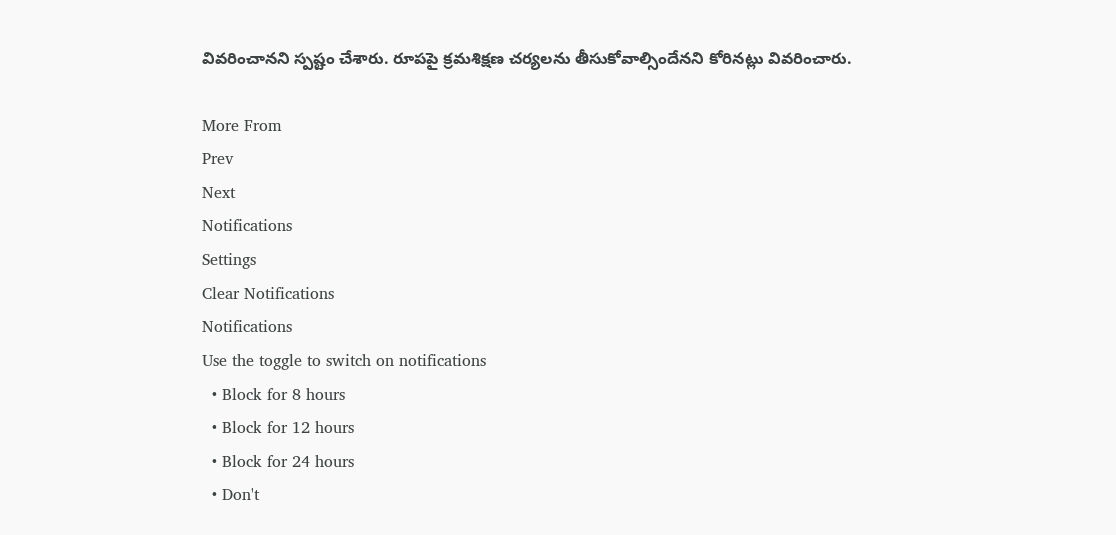వివరించానని స్పష్టం చేశారు. రూపపై క్రమశిక్షణ చర్యలను తీసుకోవాల్సిందేనని కోరినట్లు వివరించారు.

More From
Prev
Next
Notifications
Settings
Clear Notifications
Notifications
Use the toggle to switch on notifications
  • Block for 8 hours
  • Block for 12 hours
  • Block for 24 hours
  • Don't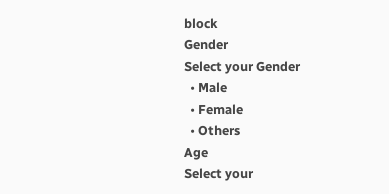block
Gender
Select your Gender
  • Male
  • Female
  • Others
Age
Select your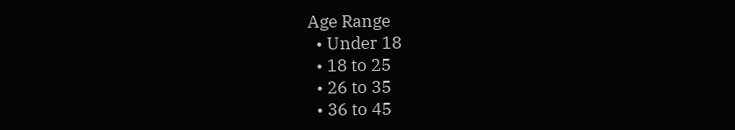Age Range
  • Under 18
  • 18 to 25
  • 26 to 35
  • 36 to 45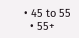• 45 to 55
  • 55+